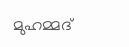മുഹമ്മദ്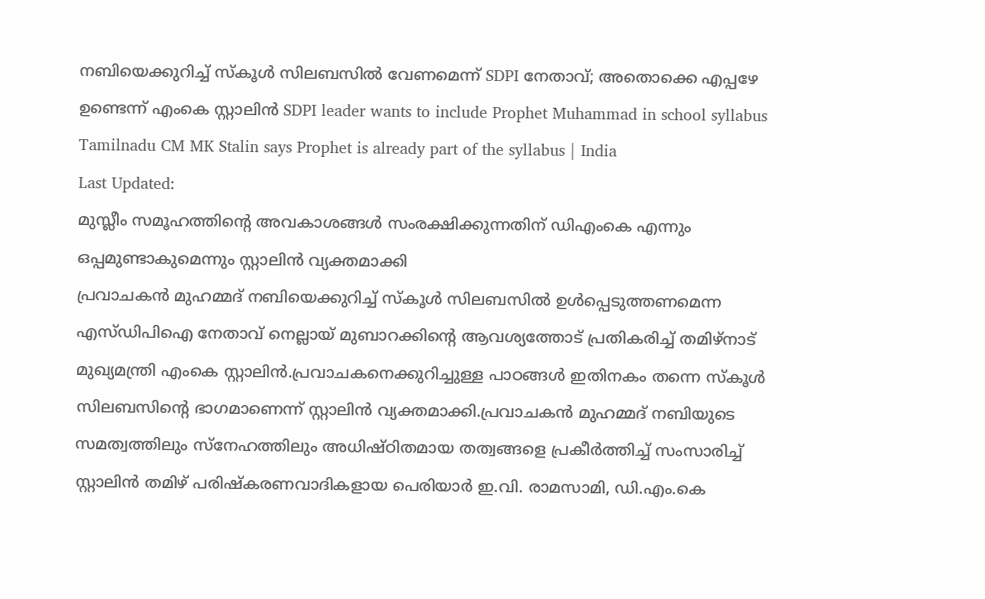നബിയെക്കുറിച്ച് സ്കൂൾ സിലബസിൽ വേണമെന്ന് SDPI നേതാവ്; അതൊക്കെ എപ്പഴേ ഉണ്ടെന്ന് എംകെ സ്റ്റാലിൻ SDPI leader wants to include Prophet Muhammad in school syllabus Tamilnadu CM MK Stalin says Prophet is already part of the syllabus | India
Last Updated:
മുസ്ലീം സമൂഹത്തിന്റെ അവകാശങ്ങൾ സംരക്ഷിക്കുന്നതിന് ഡിഎംകെ എന്നും ഒപ്പമുണ്ടാകുമെന്നും സ്റ്റാലിൻ വ്യക്തമാക്കി
പ്രവാചകൻ മുഹമ്മദ് നബിയെക്കുറിച്ച് സ്കൂൾ സിലബസിൽ ഉൾപ്പെടുത്തണമെന്ന എസ്ഡിപിഐ നേതാവ് നെല്ലായ് മുബാറക്കിന്റെ ആവശ്യത്തോട് പ്രതികരിച്ച് തമിഴ്നാട് മുഖ്യമന്ത്രി എംകെ സ്റ്റാലിൻ.പ്രവാചകനെക്കുറിച്ചുള്ള പാഠങ്ങൾ ഇതിനകം തന്നെ സ്കൂൾ സിലബസിന്റെ ഭാഗമാണെന്ന് സ്റ്റാലിൻ വ്യക്തമാക്കി.പ്രവാചകൻ മുഹമ്മദ് നബിയുടെ സമത്വത്തിലും സ്നേഹത്തിലും അധിഷ്ഠിതമായ തത്വങ്ങളെ പ്രകീർത്തിച്ച് സംസാരിച്ച് സ്റ്റാലിൻ തമിഴ് പരിഷ്കരണവാദികളായ പെരിയാർ ഇ.വി. രാമസാമി, ഡി.എം.കെ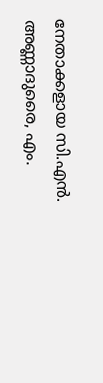നേതാക്കളായ സി.എൻ. അണ്ണാദുരൈ, എം.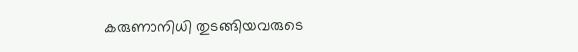കരുണാനിധി തുടങ്ങിയവരുടെ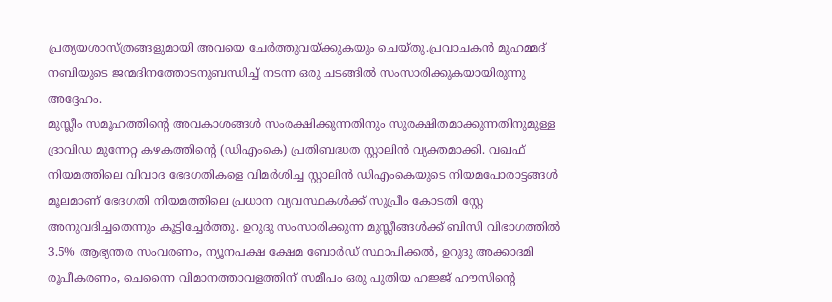പ്രത്യയശാസ്ത്രങ്ങളുമായി അവയെ ചേർത്തുവയ്ക്കുകയും ചെയ്തു.പ്രവാചകൻ മുഹമ്മദ് നബിയുടെ ജന്മദിനത്തോടനുബന്ധിച്ച് നടന്ന ഒരു ചടങ്ങിൽ സംസാരിക്കുകയായിരുന്നു അദ്ദേഹം.
മുസ്ലീം സമൂഹത്തിന്റെ അവകാശങ്ങൾ സംരക്ഷിക്കുന്നതിനും സുരക്ഷിതമാക്കുന്നതിനുമുള്ള ദ്രാവിഡ മുന്നേറ്റ കഴകത്തിന്റെ (ഡിഎംകെ) പ്രതിബദ്ധത സ്റ്റാലിൻ വ്യക്തമാക്കി. വഖഫ് നിയമത്തിലെ വിവാദ ഭേദഗതികളെ വിമർശിച്ച സ്റ്റാലിൻ ഡിഎംകെയുടെ നിയമപോരാട്ടങ്ങൾ മൂലമാണ് ഭേദഗതി നിയമത്തിലെ പ്രധാന വ്യവസ്ഥകൾക്ക് സുപ്രീം കോടതി സ്റ്റേ അനുവദിച്ചതെന്നും കൂട്ടിച്ചേർത്തു. ഉറുദു സംസാരിക്കുന്ന മുസ്ലീങ്ങൾക്ക് ബിസി വിഭാഗത്തിൽ 3.5% ആഭ്യന്തര സംവരണം, ന്യൂനപക്ഷ ക്ഷേമ ബോർഡ് സ്ഥാപിക്കൽ, ഉറുദു അക്കാദമി രൂപീകരണം, ചെന്നൈ വിമാനത്താവളത്തിന് സമീപം ഒരു പുതിയ ഹജ്ജ് ഹൗസിന്റെ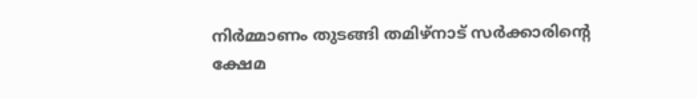നിർമ്മാണം തുടങ്ങി തമിഴ്നാട് സർക്കാരിന്റെ ക്ഷേമ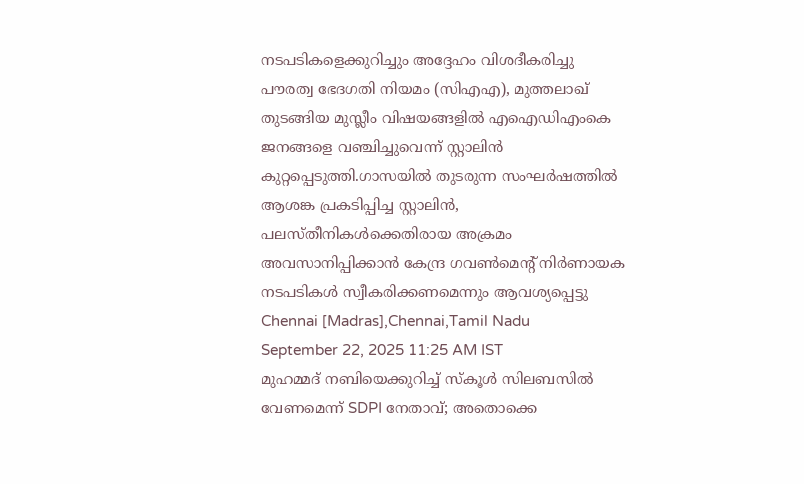നടപടികളെക്കുറിച്ചും അദ്ദേഹം വിശദീകരിച്ചു
പൗരത്വ ഭേദഗതി നിയമം (സിഎഎ), മുത്തലാഖ് തുടങ്ങിയ മുസ്ലീം വിഷയങ്ങളിൽ എഐഡിഎംകെ ജനങ്ങളെ വഞ്ചിച്ചുവെന്ന് സ്റ്റാലിൻ കുറ്റപ്പെടുത്തി.ഗാസയിൽ തുടരുന്ന സംഘർഷത്തിൽ ആശങ്ക പ്രകടിപ്പിച്ച സ്റ്റാലിൻ, പലസ്തീനികൾക്കെതിരായ അക്രമം അവസാനിപ്പിക്കാൻ കേന്ദ്ര ഗവൺമെന്റ് നിർണായക നടപടികൾ സ്വീകരിക്കണമെന്നും ആവശ്യപ്പെട്ടു
Chennai [Madras],Chennai,Tamil Nadu
September 22, 2025 11:25 AM IST
മുഹമ്മദ് നബിയെക്കുറിച്ച് സ്കൂൾ സിലബസിൽ വേണമെന്ന് SDPI നേതാവ്; അതൊക്കെ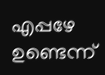എപ്പഴേ ഉണ്ടെന്ന്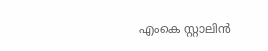എംകെ സ്റ്റാലിൻ